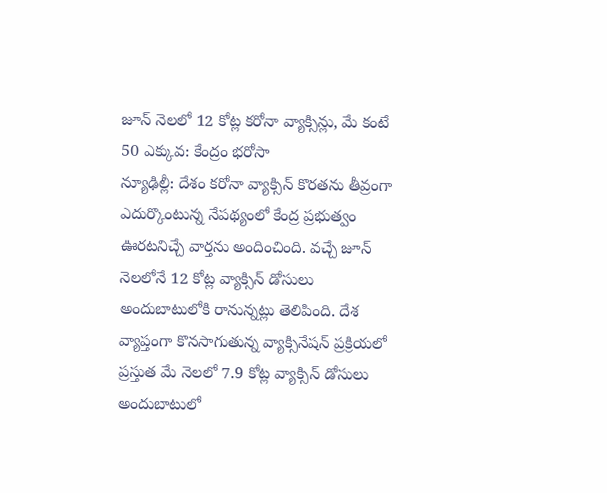జూన్ నెలలో 12 కోట్ల కరోనా వ్యాక్సిన్లు, మే కంటే 50 ఎక్కువ: కేంద్రం భరోసా
న్యూఢిల్లీ: దేశం కరోనా వ్యాక్సిన్ కొరతను తీవ్రంగా ఎదుర్కొంటున్న నేపథ్యంలో కేంద్ర ప్రభుత్వం ఊరటనిచ్చే వార్తను అందించింది. వచ్చే జూన్ నెలలోనే 12 కోట్ల వ్యాక్సిన్ డోసులు అందుబాటులోకి రానున్నట్లు తెలిపింది. దేశ వ్యాప్తంగా కొనసాగుతున్న వ్యాక్సినేషన్ ప్రక్రియలో ప్రస్తుత మే నెలలో 7.9 కోట్ల వ్యాక్సిన్ డోసులు అందుబాటులో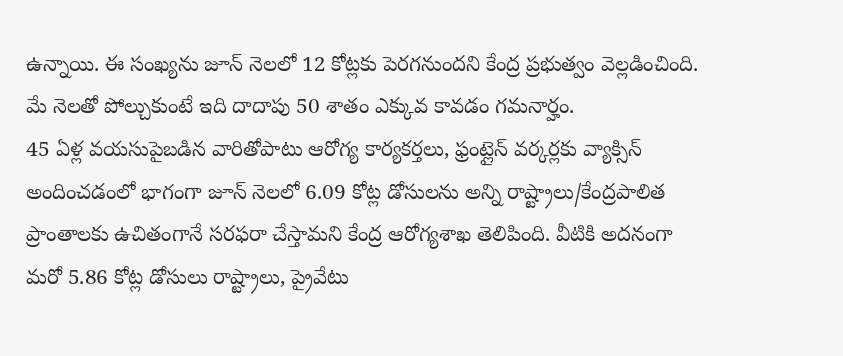ఉన్నాయి. ఈ సంఖ్యను జూన్ నెలలో 12 కోట్లకు పెరగనుందని కేంద్ర ప్రభుత్వం వెల్లడించింది. మే నెలతో పోల్చుకుంటే ఇది దాదాపు 50 శాతం ఎక్కువ కావడం గమనార్హం.
45 ఏళ్ల వయసుపైబడిన వారితోపాటు ఆరోగ్య కార్యకర్తలు, ఫ్రంట్లైన్ వర్కర్లకు వ్యాక్సిన్ అందించడంలో భాగంగా జూన్ నెలలో 6.09 కోట్ల డోసులను అన్ని రాష్ట్రాలు/కేంద్రపాలిత ప్రాంతాలకు ఉచితంగానే సరఫరా చేస్తామని కేంద్ర ఆరోగ్యశాఖ తెలిపింది. వీటికి అదనంగా మరో 5.86 కోట్ల డోసులు రాష్ట్రాలు, ప్రైవేటు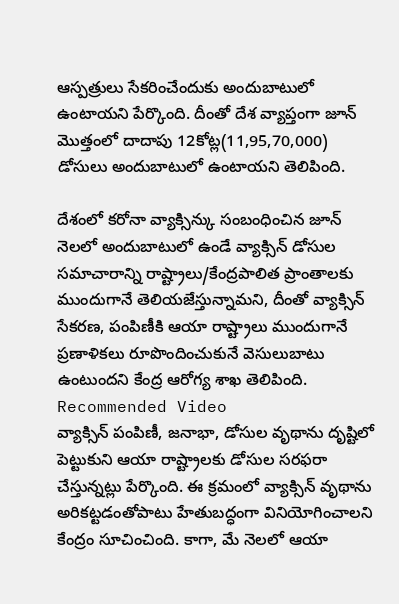ఆస్పత్రులు సేకరించేందుకు అందుబాటులో ఉంటాయని పేర్కొంది. దీంతో దేశ వ్యాప్తంగా జూన్ మొత్తంలో దాదాపు 12కోట్ల(11,95,70,000) డోసులు అందుబాటులో ఉంటాయని తెలిపింది.

దేశంలో కరోనా వ్యాక్సిన్కు సంబంధించిన జూన్ నెలలో అందుబాటులో ఉండే వ్యాక్సిన్ డోసుల సమాచారాన్ని రాష్ట్రాలు/కేంద్రపాలిత ప్రాంతాలకు ముందుగానే తెలియజేస్తున్నామని, దీంతో వ్యాక్సిన్ సేకరణ, పంపిణీకి ఆయా రాష్ట్రాలు ముందుగానే ప్రణాళికలు రూపొందించుకునే వెసులుబాటు ఉంటుందని కేంద్ర ఆరోగ్య శాఖ తెలిపింది.
Recommended Video
వ్యాక్సిన్ పంపిణీ, జనాభా, డోసుల వృథాను దృష్టిలో పెట్టుకుని ఆయా రాష్ట్రాలకు డోసుల సరఫరా చేస్తున్నట్లు పేర్కొంది. ఈ క్రమంలో వ్యాక్సిన్ వృథాను అరికట్టడంతోపాటు హేతుబద్ధంగా వినియోగించాలని కేంద్రం సూచించింది. కాగా, మే నెలలో ఆయా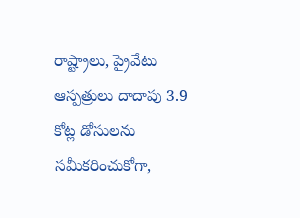రాష్ట్రాలు, ప్రైవేటు ఆస్పత్రులు దాదాపు 3.9 కోట్ల డోసులను సమీకరించుకోగా,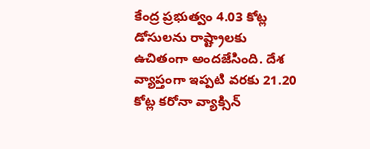కేంద్ర ప్రభుత్వం 4.03 కోట్ల డోసులను రాష్ట్రాలకు ఉచితంగా అందజేసింది. దేశ వ్యాప్తంగా ఇప్పటి వరకు 21.20 కోట్ల కరోనా వ్యాక్సిన్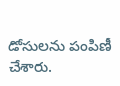డోసులను పంపిణీ చేశారు.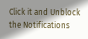Click it and Unblock the Notifications